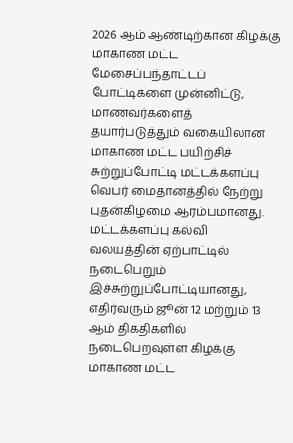2026 ஆம் ஆண்டிற்கான கிழக்கு மாகாண மட்ட மேசைப்பந்தாட்டப் போட்டிகளை முன்னிட்டு, மாணவர்களைத் தயார்படுத்தும் வகையிலான மாகாண மட்ட பயிற்சிச் சுற்றுப்போட்டி மட்டக்களப்பு வெபர் மைதானத்தில் நேற்று புதன்கிழமை ஆரம்பமானது.
மட்டக்களப்பு கல்வி வலயத்தின் ஏற்பாட்டில் நடைபெறும் இச்சுற்றுப்போட்டியானது, எதிர்வரும் ஜூன் 12 மற்றும் 13 ஆம் திகதிகளில் நடைபெறவுள்ள கிழக்கு மாகாண மட்ட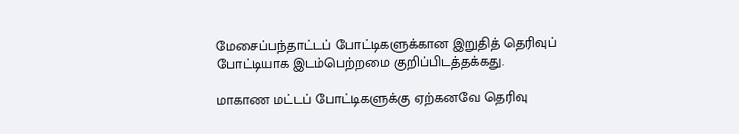மேசைப்பந்தாட்டப் போட்டிகளுக்கான இறுதித் தெரிவுப் போட்டியாக இடம்பெற்றமை குறிப்பிடத்தக்கது.

மாகாண மட்டப் போட்டிகளுக்கு ஏற்கனவே தெரிவு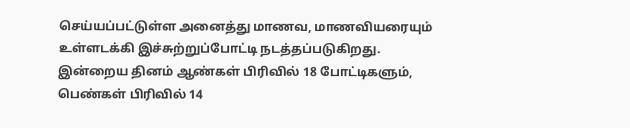செய்யப்பட்டுள்ள அனைத்து மாணவ, மாணவியரையும் உள்ளடக்கி இச்சுற்றுப்போட்டி நடத்தப்படுகிறது. இன்றைய தினம் ஆண்கள் பிரிவில் 18 போட்டிகளும், பெண்கள் பிரிவில் 14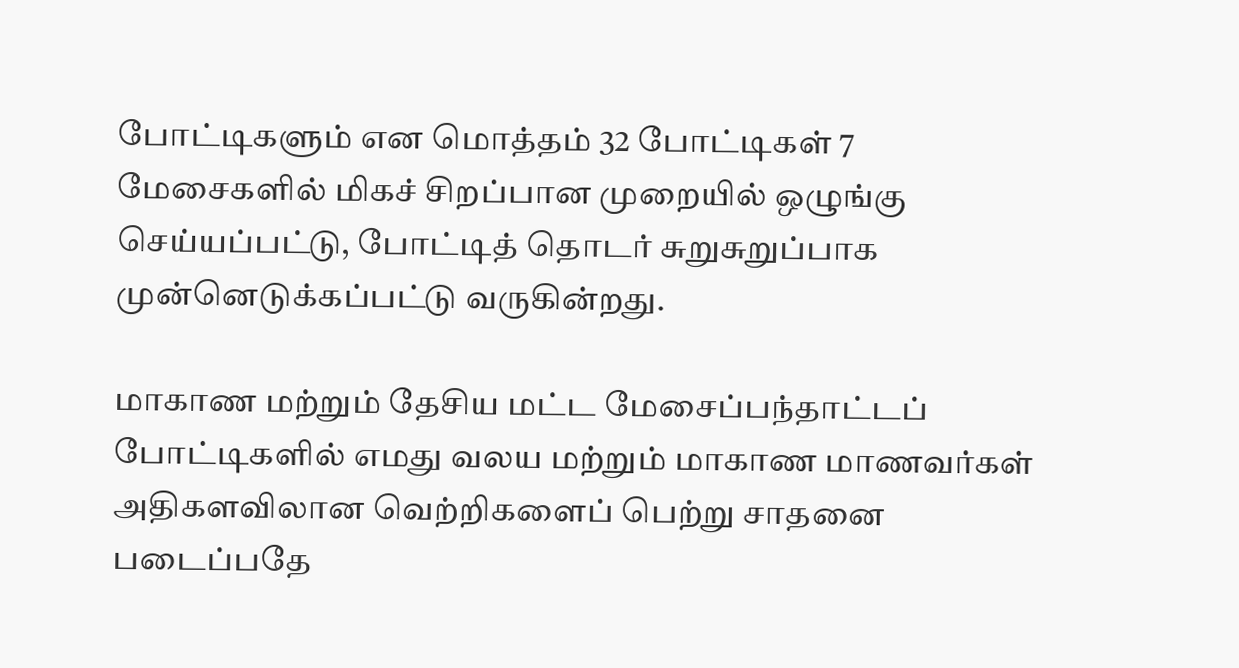போட்டிகளும் என மொத்தம் 32 போட்டிகள் 7 மேசைகளில் மிகச் சிறப்பான முறையில் ஒழுங்கு செய்யப்பட்டு, போட்டித் தொடர் சுறுசுறுப்பாக முன்னெடுக்கப்பட்டு வருகின்றது.

மாகாண மற்றும் தேசிய மட்ட மேசைப்பந்தாட்டப் போட்டிகளில் எமது வலய மற்றும் மாகாண மாணவர்கள் அதிகளவிலான வெற்றிகளைப் பெற்று சாதனை படைப்பதே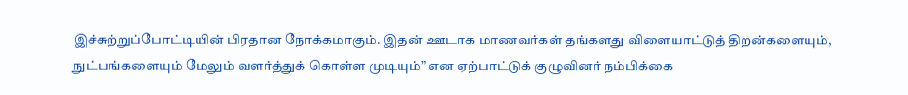இச்சுற்றுப்போட்டியின் பிரதான நோக்கமாகும். இதன் ஊடாக மாணவர்கள் தங்களது விளையாட்டுத் திறன்களையும், நுட்பங்களையும் மேலும் வளர்த்துக் கொள்ள முடியும்” என ஏற்பாட்டுக் குழுவினர் நம்பிக்கை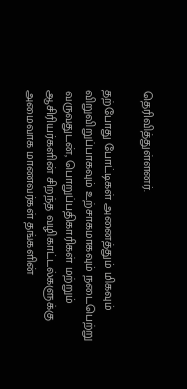தெரிவித்துள்ளனர்.

தற்போது போட்டிகள் அனைத்தும் மிகவும் விறுவிறுப்பாகவும் உற்சாகமாகவும் நடைபெற்று வருவதுடன், பொறுப்பதிகாரிகள் மற்றும் ஆசிரியர்களின் சிறந்த வழிகாட்டல்களுக்கு அமைவாக மாணவர்கள் தங்களின்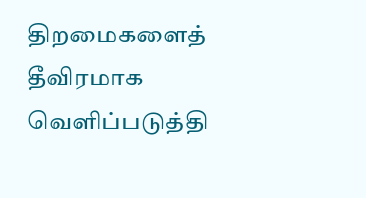திறமைகளைத் தீவிரமாக வெளிப்படுத்தி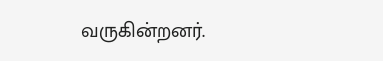வருகின்றனர்.